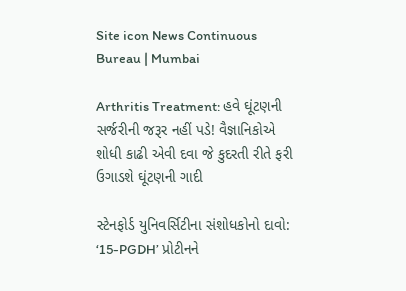Site icon News Continuous Bureau | Mumbai

Arthritis Treatment: હવે ઘૂંટણની સર્જરીની જરૂર નહીં પડે! વૈજ્ઞાનિકોએ શોધી કાઢી એવી દવા જે કુદરતી રીતે ફરી ઉગાડશે ઘૂંટણની ગાદી

સ્ટેનફોર્ડ યુનિવર્સિટીના સંશોધકોનો દાવો: ‘15-PGDH’ પ્રોટીનને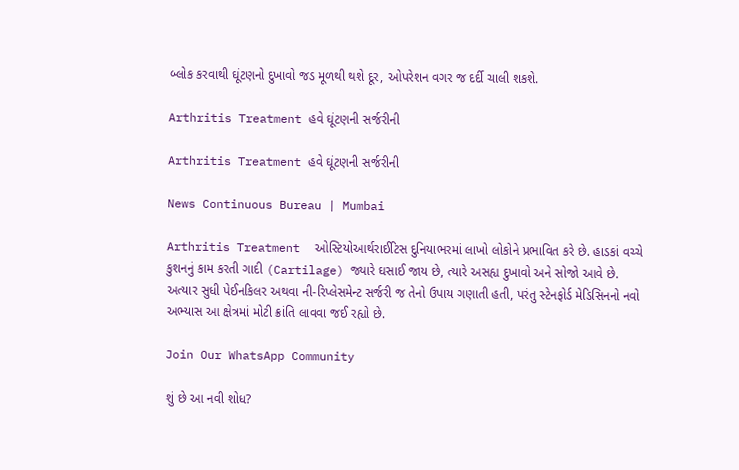બ્લોક કરવાથી ઘૂંટણનો દુખાવો જડ મૂળથી થશે દૂર, ઓપરેશન વગર જ દર્દી ચાલી શકશે.

Arthritis Treatment હવે ઘૂંટણની સર્જરીની

Arthritis Treatment હવે ઘૂંટણની સર્જરીની

News Continuous Bureau | Mumbai

Arthritis Treatment  ઓસ્ટિયોઆર્થરાઈટિસ દુનિયાભરમાં લાખો લોકોને પ્રભાવિત કરે છે. હાડકાં વચ્ચે કુશનનું કામ કરતી ગાદી (Cartilage) જ્યારે ઘસાઈ જાય છે, ત્યારે અસહ્ય દુખાવો અને સોજો આવે છે. અત્યાર સુધી પેઈનકિલર અથવા ની-રિપ્લેસમેન્ટ સર્જરી જ તેનો ઉપાય ગણાતી હતી, પરંતુ સ્ટેનફોર્ડ મેડિસિનનો નવો અભ્યાસ આ ક્ષેત્રમાં મોટી ક્રાંતિ લાવવા જઈ રહ્યો છે.

Join Our WhatsApp Community

શું છે આ નવી શોધ?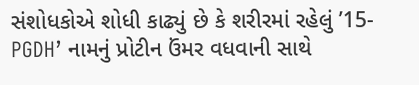સંશોધકોએ શોધી કાઢ્યું છે કે શરીરમાં રહેલું ’15-PGDH’ નામનું પ્રોટીન ઉંમર વધવાની સાથે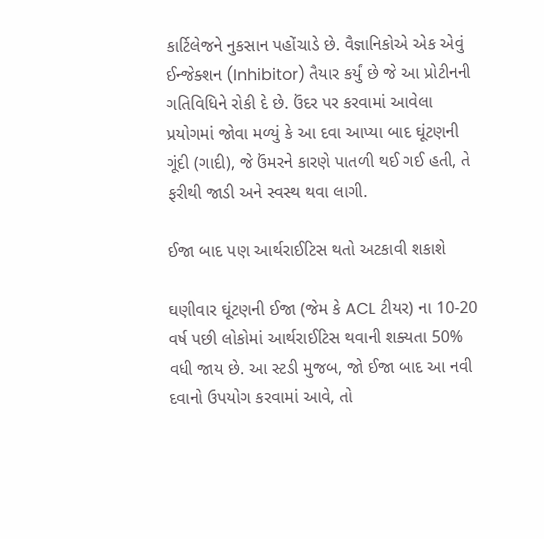કાર્ટિલેજને નુકસાન પહોંચાડે છે. વૈજ્ઞાનિકોએ એક એવું ઈન્જેક્શન (Inhibitor) તૈયાર કર્યું છે જે આ પ્રોટીનની ગતિવિધિને રોકી દે છે. ઉંદર પર કરવામાં આવેલા પ્રયોગમાં જોવા મળ્યું કે આ દવા આપ્યા બાદ ઘૂંટણની ગૂંદી (ગાદી), જે ઉંમરને કારણે પાતળી થઈ ગઈ હતી, તે ફરીથી જાડી અને સ્વસ્થ થવા લાગી.

ઈજા બાદ પણ આર્થરાઈટિસ થતો અટકાવી શકાશે

ઘણીવાર ઘૂંટણની ઈજા (જેમ કે ACL ટીયર) ના 10-20 વર્ષ પછી લોકોમાં આર્થરાઈટિસ થવાની શક્યતા 50% વધી જાય છે. આ સ્ટડી મુજબ, જો ઈજા બાદ આ નવી દવાનો ઉપયોગ કરવામાં આવે, તો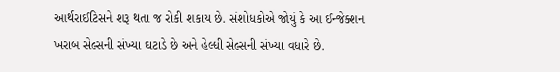આર્થરાઈટિસને શરૂ થતા જ રોકી શકાય છે. સંશોધકોએ જોયું કે આ ઈન્જેક્શન ખરાબ સેલ્સની સંખ્યા ઘટાડે છે અને હેલ્ધી સેલ્સની સંખ્યા વધારે છે.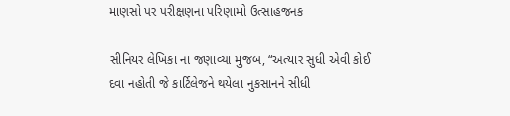માણસો પર પરીક્ષણના પરિણામો ઉત્સાહજનક

સીનિયર લેખિકા ના જણાવ્યા મુજબ, “અત્યાર સુધી એવી કોઈ દવા નહોતી જે કાર્ટિલેજને થયેલા નુકસાનને સીધી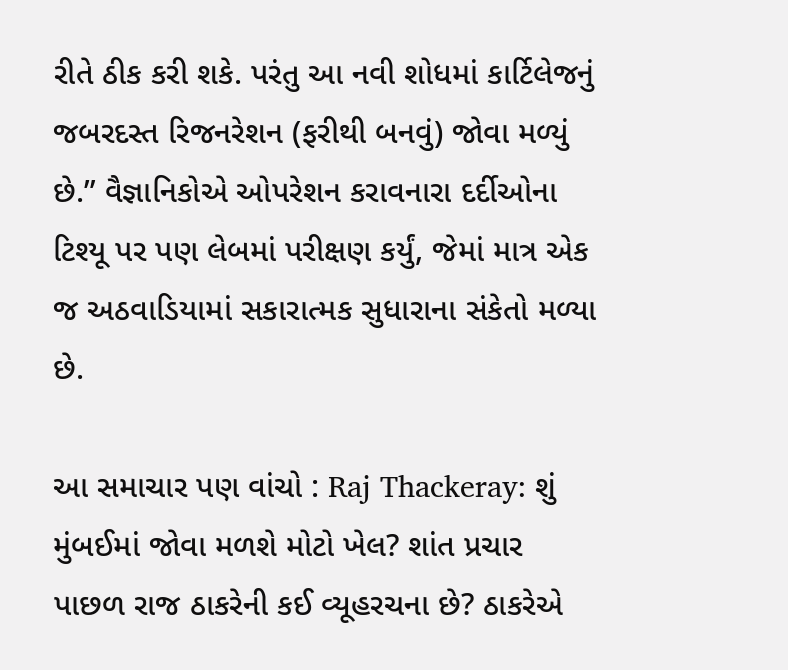રીતે ઠીક કરી શકે. પરંતુ આ નવી શોધમાં કાર્ટિલેજનું જબરદસ્ત રિજનરેશન (ફરીથી બનવું) જોવા મળ્યું છે.” વૈજ્ઞાનિકોએ ઓપરેશન કરાવનારા દર્દીઓના ટિશ્યૂ પર પણ લેબમાં પરીક્ષણ કર્યું, જેમાં માત્ર એક જ અઠવાડિયામાં સકારાત્મક સુધારાના સંકેતો મળ્યા છે.

આ સમાચાર પણ વાંચો : Raj Thackeray: શું મુંબઈમાં જોવા મળશે મોટો ખેલ? શાંત પ્રચાર પાછળ રાજ ઠાકરેની કઈ વ્યૂહરચના છે? ઠાકરેએ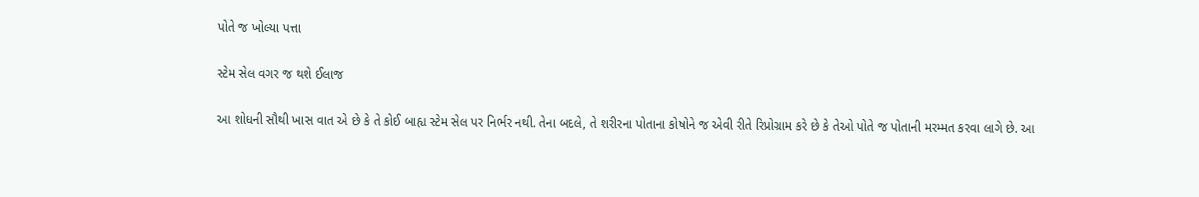પોતે જ ખોલ્યા પત્તા

સ્ટેમ સેલ વગર જ થશે ઈલાજ

આ શોધની સૌથી ખાસ વાત એ છે કે તે કોઈ બાહ્ય સ્ટેમ સેલ પર નિર્ભર નથી. તેના બદલે, તે શરીરના પોતાના કોષોને જ એવી રીતે રિપ્રોગ્રામ કરે છે કે તેઓ પોતે જ પોતાની મરમ્મત કરવા લાગે છે. આ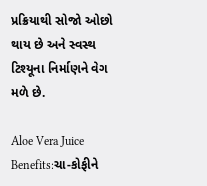પ્રક્રિયાથી સોજો ઓછો થાય છે અને સ્વસ્થ ટિશ્યૂના નિર્માણને વેગ મળે છે.

Aloe Vera Juice Benefits:ચા-કોફીને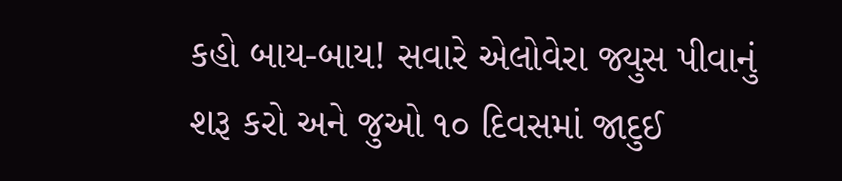કહો બાય-બાય! સવારે એલોવેરા જ્યુસ પીવાનું શરૂ કરો અને જુઓ ૧૦ દિવસમાં જાદુઈ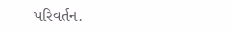પરિવર્તન.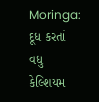Moringa: દૂધ કરતાં વધુ કેલ્શિયમ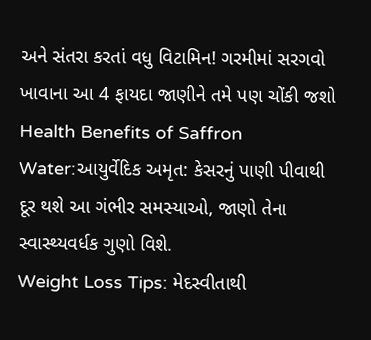અને સંતરા કરતાં વધુ વિટામિન! ગરમીમાં સરગવો ખાવાના આ 4 ફાયદા જાણીને તમે પણ ચોંકી જશો
Health Benefits of Saffron Water:આયુર્વેદિક અમૃત: કેસરનું પાણી પીવાથી દૂર થશે આ ગંભીર સમસ્યાઓ, જાણો તેના સ્વાસ્થ્યવર્ધક ગુણો વિશે.
Weight Loss Tips: મેદસ્વીતાથી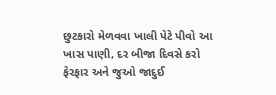છુટકારો મેળવવા ખાલી પેટે પીવો આ ખાસ પાણી, દર બીજા દિવસે કરો ફેરફાર અને જુઓ જાદુઈ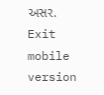અસર.
Exit mobile version